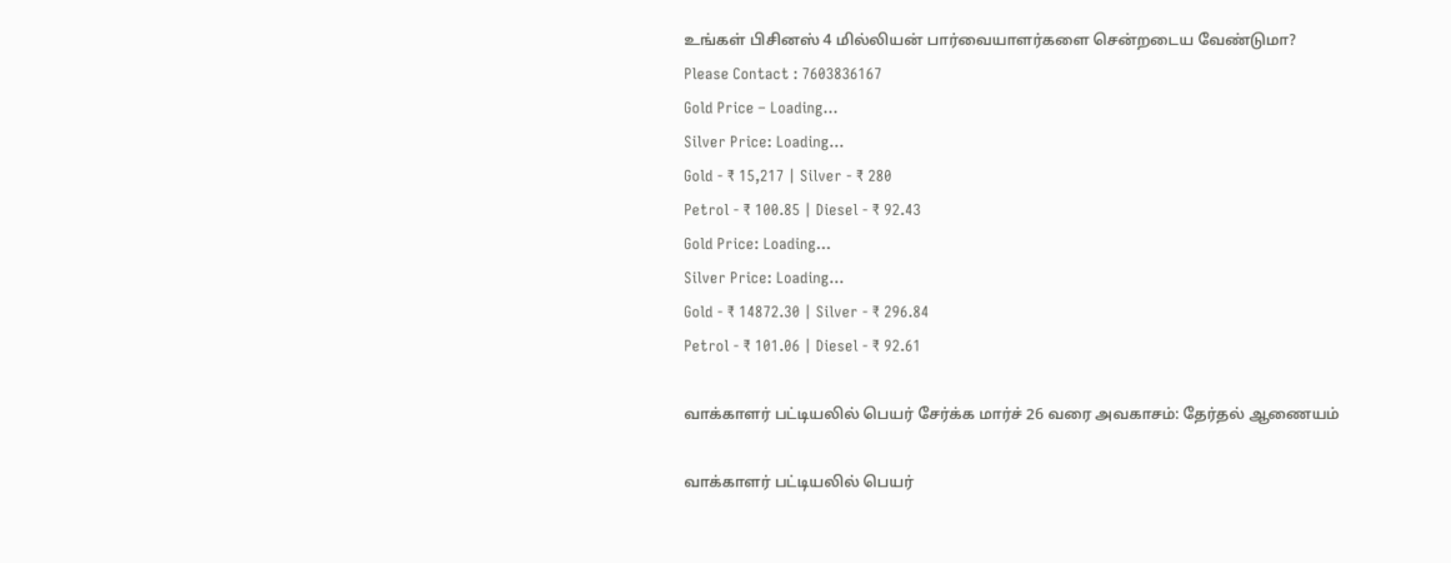உங்கள் பிசினஸ் 4 மில்லியன் பார்வையாளர்களை சென்றடைய வேண்டுமா?
Please Contact : 7603836167
Gold Price – Loading…
Silver Price: Loading...
Gold - ₹ 15,217 | Silver - ₹ 280
Petrol - ₹ 100.85 | Diesel - ₹ 92.43
Gold Price: Loading...
Silver Price: Loading...
Gold - ₹ 14872.30 | Silver - ₹ 296.84
Petrol - ₹ 101.06 | Diesel - ₹ 92.61

வாக்காளர் பட்டியலில் பெயர் சேர்க்க மார்ச் 26 வரை அவகாசம்: தேர்தல் ஆணையம்

வாக்காளர் பட்டியலில் பெயர்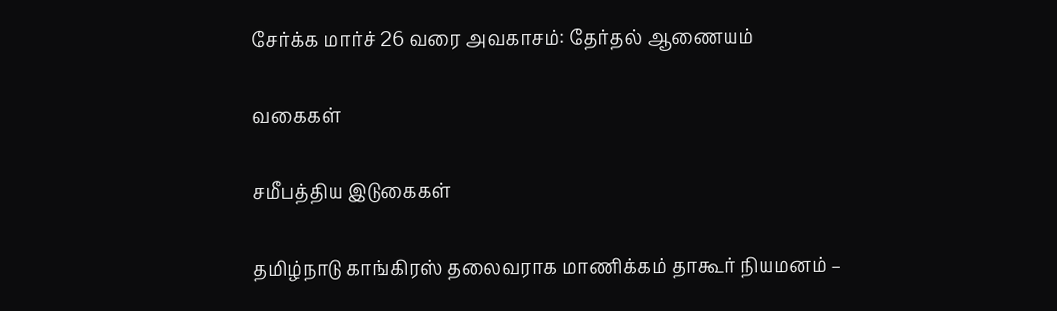சேர்க்க மார்ச் 26 வரை அவகாசம்: தேர்தல் ஆணையம்

வகைகள்

சமீபத்திய இடுகைகள்

தமிழ்நாடு காங்கிரஸ் தலைவராக மாணிக்கம் தாகூர் நியமனம் –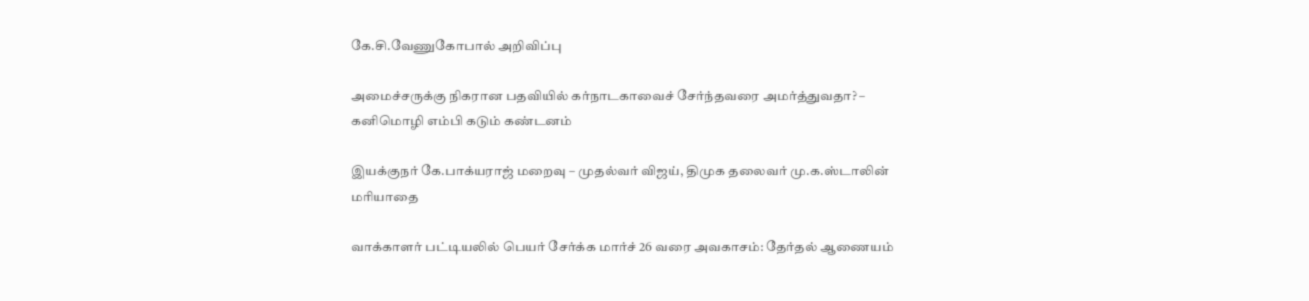கே.சி.வேணுகோபால் அறிவிப்பு

அமைச்சருக்கு நிகரான பதவியில் கர்நாடகாவைச் சேர்ந்தவரை அமர்த்துவதா? – கனிமொழி எம்பி கடும் கண்டனம்

இயக்குநர் கே.பாக்யராஜ் மறைவு – முதல்வர் விஜய், திமுக தலைவர் மு.க.ஸ்டாலின் மரியாதை

வாக்காளர் பட்டியலில் பெயர் சேர்க்க மார்ச் 26 வரை அவகாசம்: தேர்தல் ஆணையம்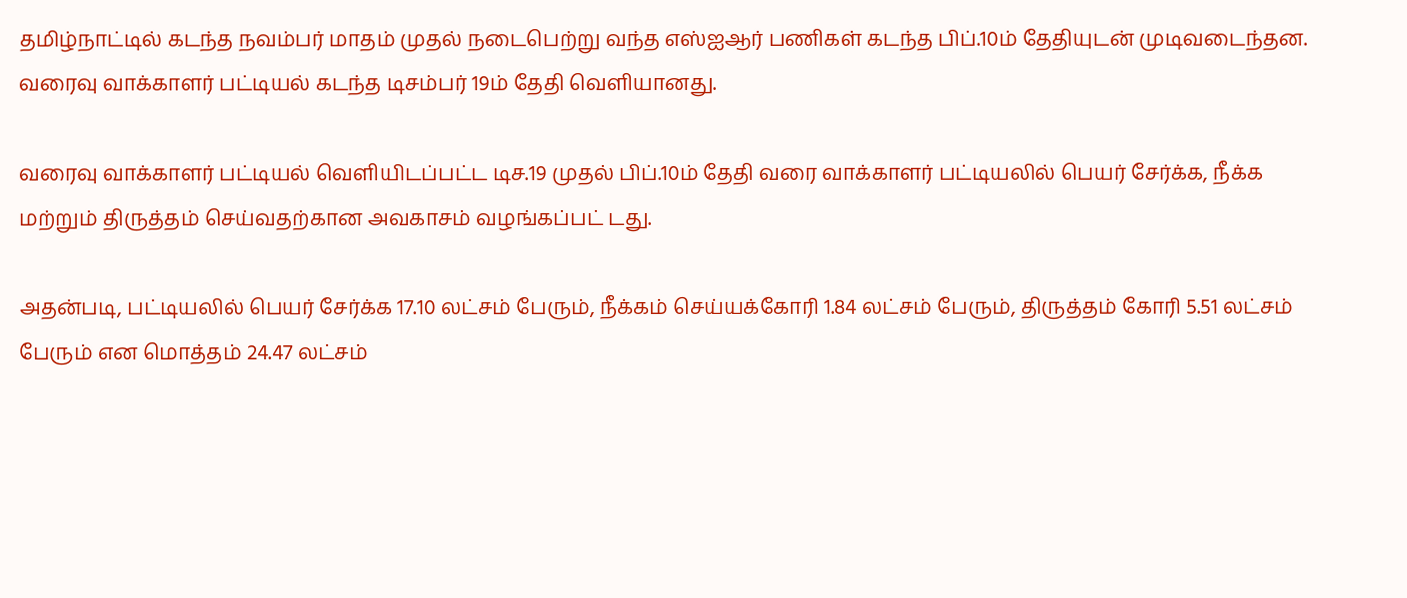தமிழ்நாட்டில் கடந்த நவம்பர் மாதம் முதல் நடைபெற்று வந்த எஸ்ஐஆர் பணிகள் கடந்த பிப்.10ம் தேதியுடன் முடிவடைந்தன. வரைவு வாக்காளர் பட்டியல் கடந்த டிசம்பர் 19ம் தேதி வெளியானது.

வரைவு வாக்காளர் பட்டியல் வெளியிடப்பட்ட டிச.19 முதல் பிப்.10ம் தேதி வரை வாக்காளர் பட்டியலில் பெயர் சேர்க்க, நீக்க மற்றும் திருத்தம் செய்வதற்கான அவகாசம் வழங்கப்பட் டது.

அதன்படி, பட்டியலில் பெயர் சேர்க்க 17.10 லட்சம் பேரும், நீக்கம் செய்யக்கோரி 1.84 லட்சம் பேரும், திருத்தம் கோரி 5.51 லட்சம் பேரும் என மொத்தம் 24.47 லட்சம்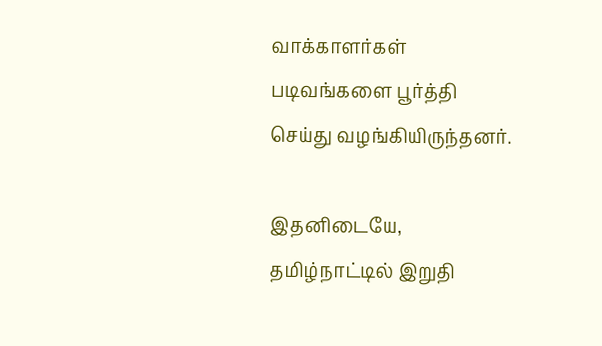வாக்காளர்கள் படிவங்களை பூர்த்தி செய்து வழங்கியிருந்தனர்.

இதனிடையே, தமிழ்நாட்டில் இறுதி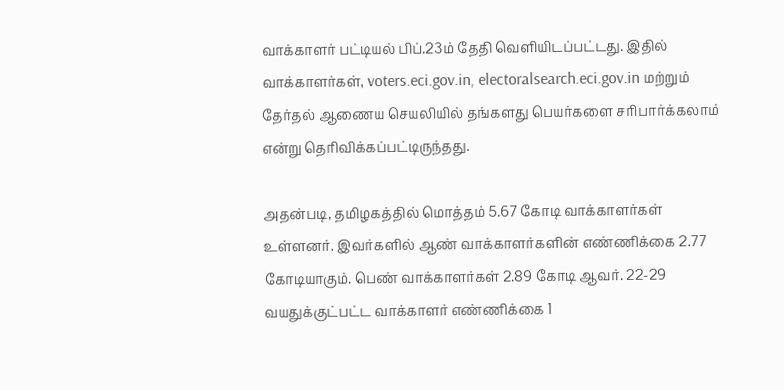வாக்காளர் பட்டியல் பிப்.23ம் தேதி வெளியிடப்பட்டது. இதில் வாக்காளர்கள், voters.eci.gov.in, electoralsearch.eci.gov.in மற்றும் தேர்தல் ஆணைய செயலியில் தங்களது பெயர்களை சரிபார்க்கலாம் என்று தெரிவிக்கப்பட்டிருந்தது.

அதன்படி, தமிழகத்தில் மொத்தம் 5.67 கோடி வாக்காளர்கள் உள்ளனர். இவர்களில் ஆண் வாக்காளர்களின் எண்ணிக்கை 2.77 கோடியாகும். பெண் வாக்காளர்கள் 2.89 கோடி ஆவர். 22-29 வயதுக்குட்பட்ட வாக்காளர் எண்ணிக்கை 1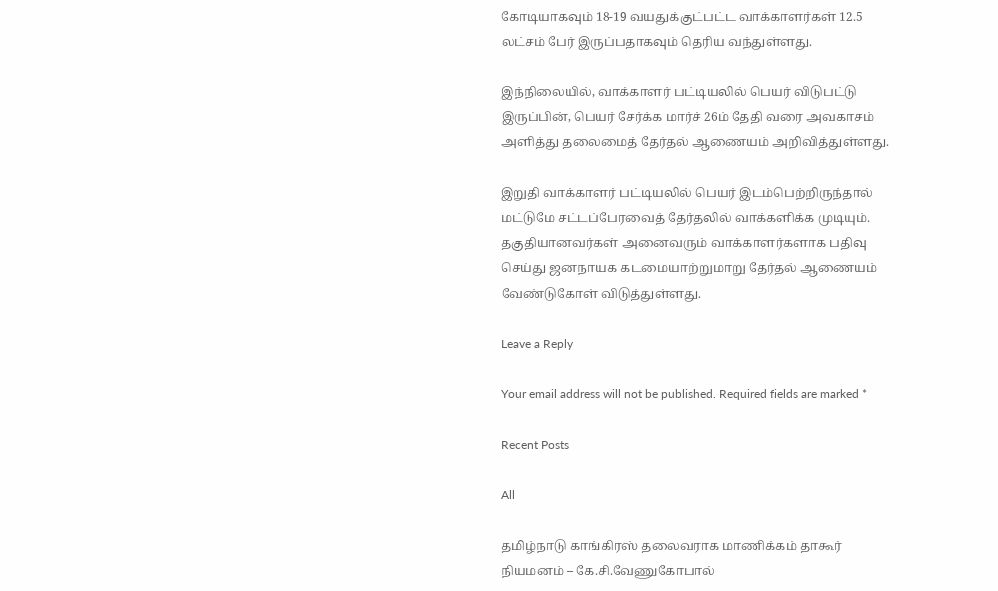கோடியாகவும் 18-19 வயதுக்குட்பட்ட வாக்காளர்கள் 12.5 லட்சம் பேர் இருப்பதாகவும் தெரிய வந்துள்ளது.

இந்நிலையில், வாக்காளர் பட்டியலில் பெயர் விடுபட்டு இருப்பின், பெயர் சேர்க்க மார்ச் 26ம் தேதி வரை அவகாசம் அளித்து தலைமைத் தேர்தல் ஆணையம் அறிவித்துள்ளது.

இறுதி வாக்காளர் பட்டியலில் பெயர் இடம்பெற்றிருந்தால் மட்டுமே சட்டப்பேரவைத் தேர்தலில் வாக்களிக்க முடியும். தகுதியானவர்கள் அனைவரும் வாக்காளர்களாக பதிவு செய்து ஜனநாயக கடமையாற்றுமாறு தேர்தல் ஆணையம் வேண்டுகோள் விடுத்துள்ளது.

Leave a Reply

Your email address will not be published. Required fields are marked *

Recent Posts

All

தமிழ்நாடு காங்கிரஸ் தலைவராக மாணிக்கம் தாகூர் நியமனம் – கே.சி.வேணுகோபால்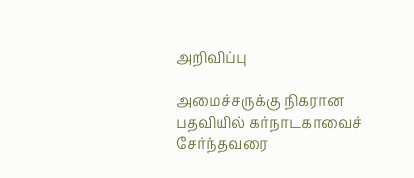அறிவிப்பு

அமைச்சருக்கு நிகரான பதவியில் கர்நாடகாவைச் சேர்ந்தவரை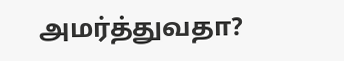அமர்த்துவதா?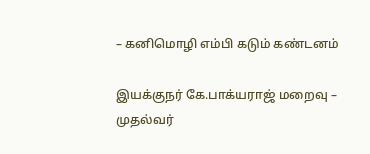– கனிமொழி எம்பி கடும் கண்டனம்

இயக்குநர் கே.பாக்யராஜ் மறைவு – முதல்வர்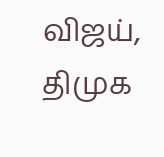விஜய், திமுக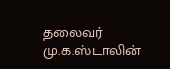தலைவர் மு.க.ஸ்டாலின்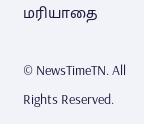மரியாதை

© NewsTimeTN. All Rights Reserved.